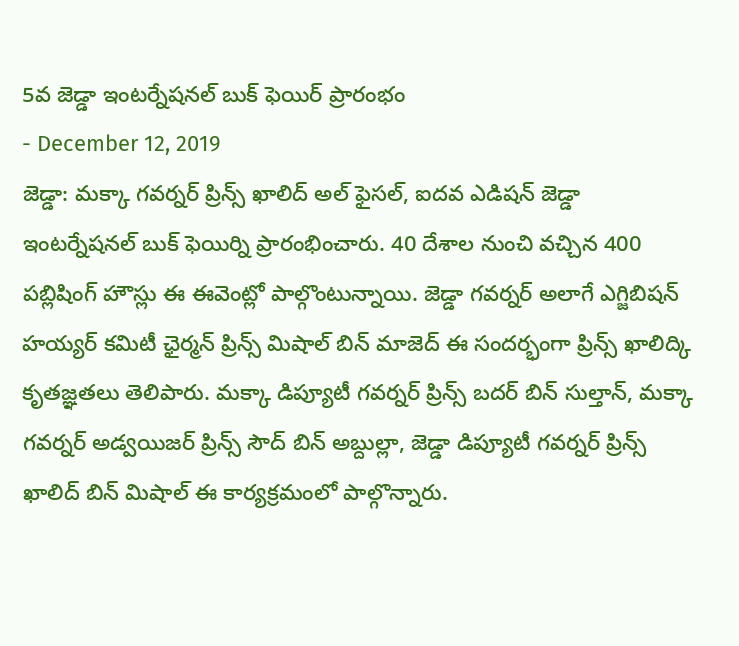5వ జెడ్డా ఇంటర్నేషనల్ బుక్ ఫెయిర్ ప్రారంభం
- December 12, 2019
జెడ్డా: మక్కా గవర్నర్ ప్రిన్స్ ఖాలిద్ అల్ ఫైసల్, ఐదవ ఎడిషన్ జెడ్డా ఇంటర్నేషనల్ బుక్ ఫెయిర్ని ప్రారంభించారు. 40 దేశాల నుంచి వచ్చిన 400 పబ్లిషింగ్ హౌస్లు ఈ ఈవెంట్లో పాల్గొంటున్నాయి. జెడ్డా గవర్నర్ అలాగే ఎగ్జిబిషన్ హయ్యర్ కమిటీ ఛైర్మన్ ప్రిన్స్ మిషాల్ బిన్ మాజెద్ ఈ సందర్భంగా ప్రిన్స్ ఖాలిద్కి కృతజ్ఞతలు తెలిపారు. మక్కా డిప్యూటీ గవర్నర్ ప్రిన్స్ బదర్ బిన్ సుల్తాన్, మక్కా గవర్నర్ అడ్వయిజర్ ప్రిన్స్ సౌద్ బిన్ అబ్దుల్లా, జెడ్డా డిప్యూటీ గవర్నర్ ప్రిన్స్ ఖాలిద్ బిన్ మిషాల్ ఈ కార్యక్రమంలో పాల్గొన్నారు.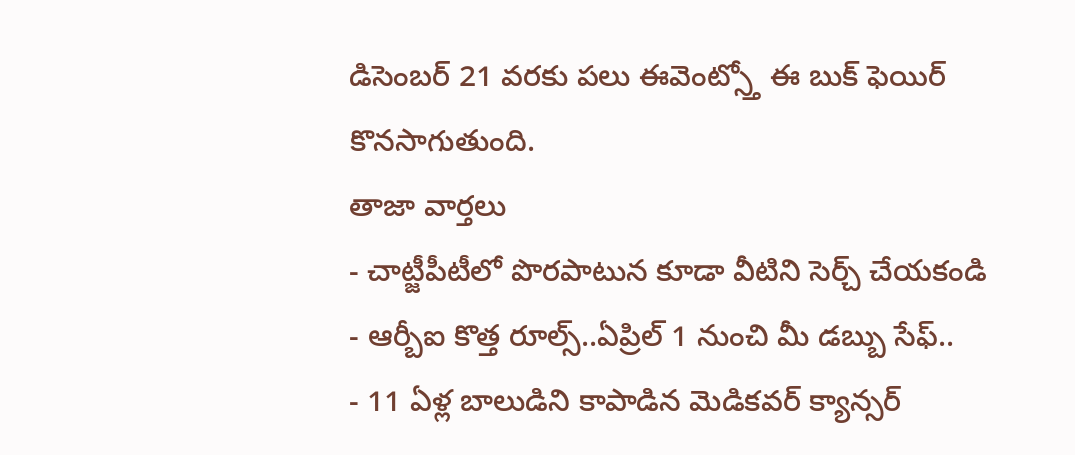డిసెంబర్ 21 వరకు పలు ఈవెంట్స్తో ఈ బుక్ ఫెయిర్ కొనసాగుతుంది.
తాజా వార్తలు
- చాట్జీపీటీలో పొరపాటున కూడా వీటిని సెర్చ్ చేయకండి
- ఆర్బీఐ కొత్త రూల్స్..ఏప్రిల్ 1 నుంచి మీ డబ్బు సేఫ్..
- 11 ఏళ్ల బాలుడిని కాపాడిన మెడికవర్ క్యాన్సర్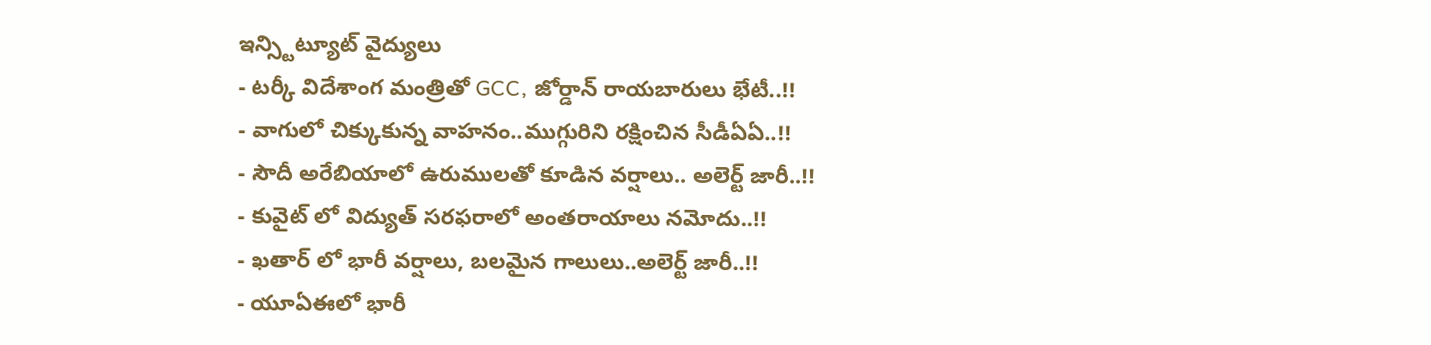ఇన్స్టిట్యూట్ వైద్యులు
- టర్కీ విదేశాంగ మంత్రితో GCC, జోర్డాన్ రాయబారులు భేటీ..!!
- వాగులో చిక్కుకున్న వాహనం..ముగ్గురిని రక్షించిన సీడీఏఏ..!!
- సౌదీ అరేబియాలో ఉరుములతో కూడిన వర్షాలు.. అలెర్ట్ జారీ..!!
- కువైట్ లో విద్యుత్ సరఫరాలో అంతరాయాలు నమోదు..!!
- ఖతార్ లో భారీ వర్షాలు, బలమైన గాలులు..అలెర్ట్ జారీ..!!
- యూఏఈలో భారీ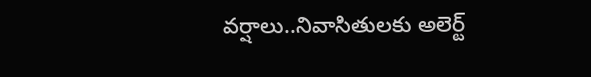వర్షాలు..నివాసితులకు అలెర్ట్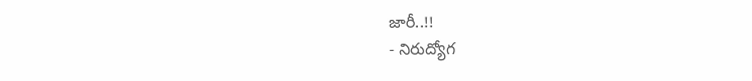జారీ..!!
- నిరుద్యోగ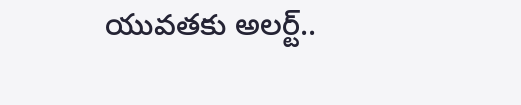యువతకు అలర్ట్..